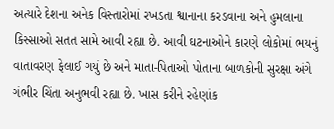અત્યારે દેશના અનેક વિસ્તારોમાં રખડતા શ્વાનાના કરડવાના અને હુમલાના કિસ્સાઓ સતત સામે આવી રહ્યા છે. આવી ઘટનાઓને કારણે લોકોમાં ભયનું વાતાવરણ ફેલાઈ ગયું છે અને માતા-પિતાઓ પોતાના બાળકોની સુરક્ષા અંગે ગંભીર ચિંતા અનુભવી રહ્યા છે. ખાસ કરીને રહેણાંક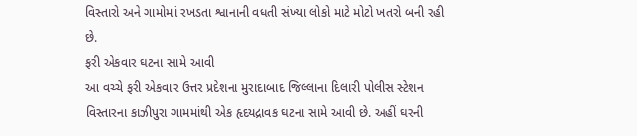વિસ્તારો અને ગામોમાં રખડતા શ્વાનાની વધતી સંખ્યા લોકો માટે મોટો ખતરો બની રહી છે.
ફરી એકવાર ઘટના સામે આવી
આ વચ્ચે ફરી એકવાર ઉત્તર પ્રદેશના મુરાદાબાદ જિલ્લાના દિલારી પોલીસ સ્ટેશન વિસ્તારના કાઝીપુરા ગામમાંથી એક હૃદયદ્રાવક ઘટના સામે આવી છે. અહીં ઘરની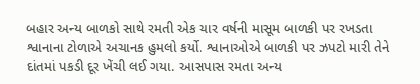બહાર અન્ય બાળકો સાથે રમતી એક ચાર વર્ષની માસૂમ બાળકી પર રખડતા શ્વાનાના ટોળાએ અચાનક હુમલો કર્યો. શ્વાનાઓએ બાળકી પર ઝપટો મારી તેને દાંતમાં પકડી દૂર ખેંચી લઈ ગયા. આસપાસ રમતા અન્ય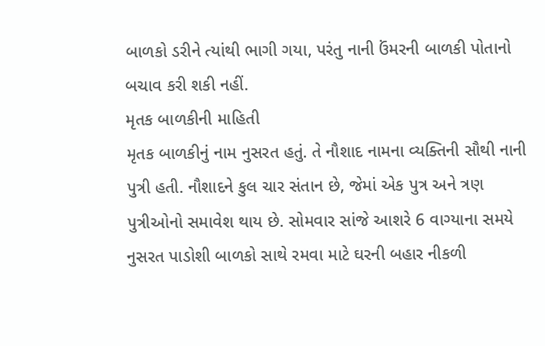બાળકો ડરીને ત્યાંથી ભાગી ગયા, પરંતુ નાની ઉંમરની બાળકી પોતાનો બચાવ કરી શકી નહીં.
મૃતક બાળકીની માહિતી
મૃતક બાળકીનું નામ નુસરત હતું. તે નૌશાદ નામના વ્યક્તિની સૌથી નાની પુત્રી હતી. નૌશાદને કુલ ચાર સંતાન છે, જેમાં એક પુત્ર અને ત્રણ પુત્રીઓનો સમાવેશ થાય છે. સોમવાર સાંજે આશરે 6 વાગ્યાના સમયે નુસરત પાડોશી બાળકો સાથે રમવા માટે ઘરની બહાર નીકળી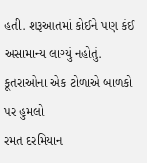હતી. શરૂઆતમાં કોઈને પણ કંઈ અસામાન્ય લાગ્યું નહોતું.
કૂતરાઓના એક ટોળાએ બાળકો પર હુમલો
રમત દરમિયાન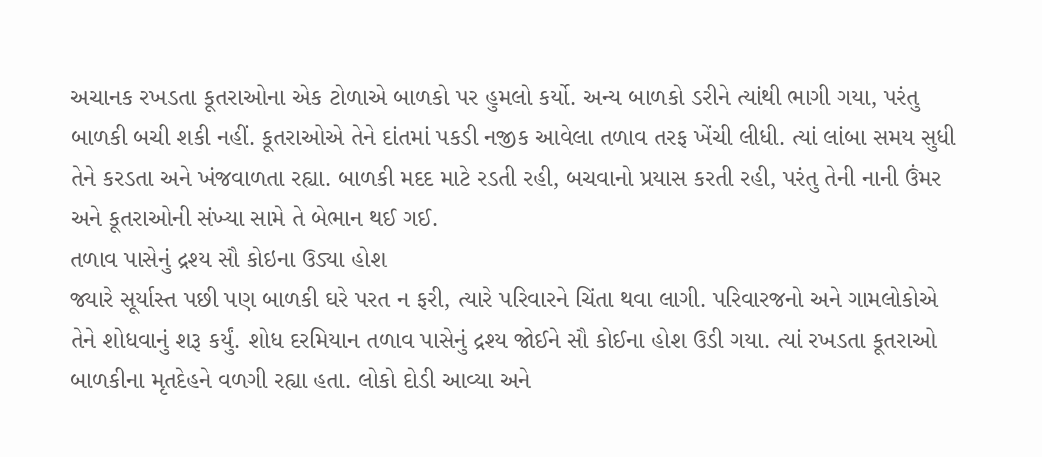અચાનક રખડતા કૂતરાઓના એક ટોળાએ બાળકો પર હુમલો કર્યો. અન્ય બાળકો ડરીને ત્યાંથી ભાગી ગયા, પરંતુ બાળકી બચી શકી નહીં. કૂતરાઓએ તેને દાંતમાં પકડી નજીક આવેલા તળાવ તરફ ખેંચી લીધી. ત્યાં લાંબા સમય સુધી તેને કરડતા અને ખંજવાળતા રહ્યા. બાળકી મદદ માટે રડતી રહી, બચવાનો પ્રયાસ કરતી રહી, પરંતુ તેની નાની ઉંમર અને કૂતરાઓની સંખ્યા સામે તે બેભાન થઈ ગઈ.
તળાવ પાસેનું દ્રશ્ય સૌ કોઇના ઉડ્યા હોશ
જ્યારે સૂર્યાસ્ત પછી પણ બાળકી ઘરે પરત ન ફરી, ત્યારે પરિવારને ચિંતા થવા લાગી. પરિવારજનો અને ગામલોકોએ તેને શોધવાનું શરૂ કર્યું. શોધ દરમિયાન તળાવ પાસેનું દ્રશ્ય જોઈને સૌ કોઈના હોશ ઉડી ગયા. ત્યાં રખડતા કૂતરાઓ બાળકીના મૃતદેહને વળગી રહ્યા હતા. લોકો દોડી આવ્યા અને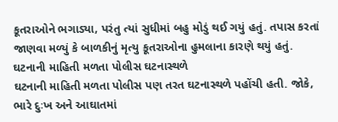કૂતરાઓને ભગાડ્યા, પરંતુ ત્યાં સુધીમાં બહુ મોડું થઈ ગયું હતું. તપાસ કરતાં જાણવા મળ્યું કે બાળકીનું મૃત્યુ કૂતરાઓના હુમલાના કારણે થયું હતું.
ઘટનાની માહિતી મળતા પોલીસ ઘટનાસ્થળે
ઘટનાની માહિતી મળતા પોલીસ પણ તરત ઘટનાસ્થળે પહોંચી હતી. જોકે, ભારે દુઃખ અને આઘાતમાં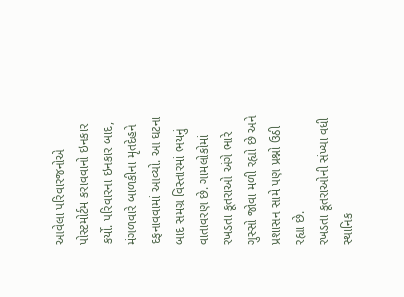આવેલા પરિવારજનોએ પોસ્ટમોર્ટમ કરાવવાનો ઇનકાર કર્યો. પરિવારના ઇનકાર બાદ, મંગળવારે બાળકીના મૃતદેહને દફનાવવામાં આવ્યો. આ ઘટના બાદ સમગ્ર વિસ્તારમાં ભયનું વાતાવરણ છે. ગામલોકોમાં રખડતા કૂતરાઓ અંગે ભારે ગુસ્સો જોવા મળી રહ્યો છે અને પ્રશાસન સામે પણ પ્રશ્નો ઉઠી રહ્યા છે.
રખડતા કૂતરાઓની સંખ્યા વધી
સ્થાનિક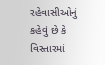રહેવાસીઓનું કહેવું છે કે વિસ્તારમાં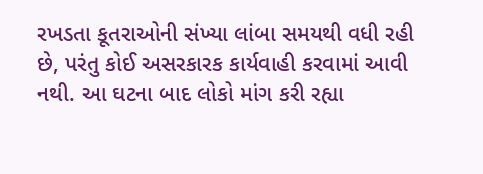રખડતા કૂતરાઓની સંખ્યા લાંબા સમયથી વધી રહી છે, પરંતુ કોઈ અસરકારક કાર્યવાહી કરવામાં આવી નથી. આ ઘટના બાદ લોકો માંગ કરી રહ્યા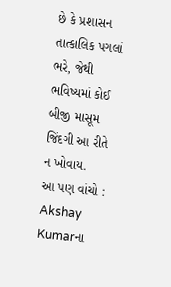છે કે પ્રશાસન તાત્કાલિક પગલાં ભરે, જેથી ભવિષ્યમાં કોઈ બીજી માસૂમ જિંદગી આ રીતે ન ખોવાય.
આ પણ વાંચો : Akshay Kumarના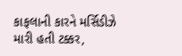કાફલાની કારને મર્સિડીઝે મારી હતી ટક્કર,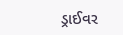ડ્રાઈવર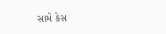સામે કેસ